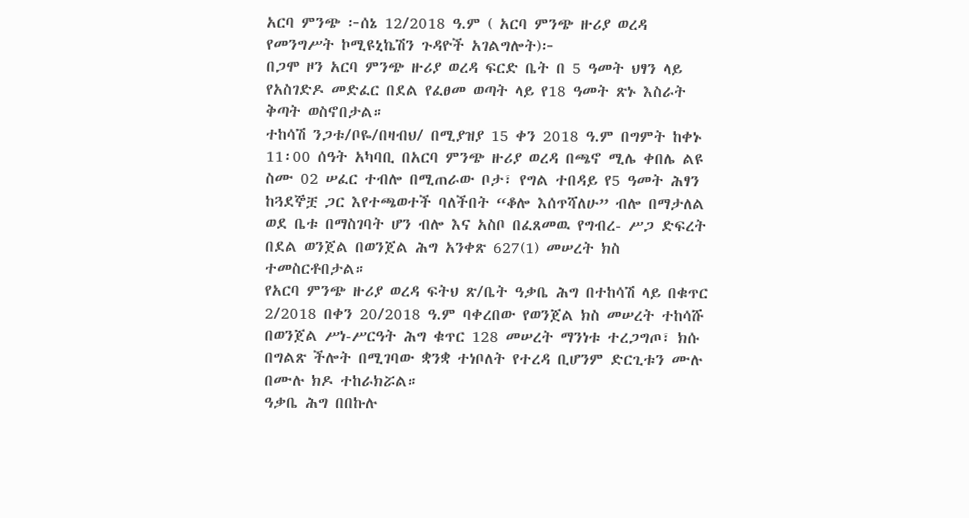አርባ ምንጭ ፦ሰኔ 12/2018 ዓ.ም ( አርባ ምንጭ ዙሪያ ወረዳ የመንግሥት ኮሚዩኒኬሽን ጉዳዮች አገልግሎት)፦
በጋሞ ዞን አርባ ምንጭ ዙሪያ ወረዳ ፍርድ ቤት በ 5 ዓመት ህፃን ላይ የአስገድዶ መድፈር በደል የፈፀመ ወጣት ላይ የ18 ዓመት ጽኑ እስራት ቅጣት ወስኖበታል።
ተከሳሽ ንጋቱ/ቦዬ/በዛብህ/ በሚያዝያ 15 ቀን 2018 ዓ.ም በግምት ከቀኑ 11፡00 ሰዓት አካባቢ በአርባ ምንጭ ዙሪያ ወረዳ በጫኖ ሚሌ ቀበሌ ልዩ ስሙ 02 ሠፈር ተብሎ በሚጠራው ቦታ፣ የግል ተበዳይ የ5 ዓመት ሕፃን ከጓደኞቿ ጋር እየተጫወተች ባለችበት “ቆሎ እሰጥሻለሁ” ብሎ በማታለል ወደ ቤቱ በማስገባት ሆን ብሎ እና አስቦ በፈጸመዉ የግብረ- ሥጋ ድፍረት በደል ወንጀል በወንጀል ሕግ አንቀጽ 627(1) መሠረት ክስ ተመስርቶበታል።
የአርባ ምንጭ ዙሪያ ወረዳ ፍትህ ጽ/ቤት ዓቃቤ ሕግ በተከሳሽ ላይ በቁጥር 2/2018 በቀን 20/2018 ዓ.ም ባቀረበው የወንጀል ክስ መሠረት ተከሳሹ በወንጀል ሥነ-ሥርዓት ሕግ ቁጥር 128 መሠረት ማንነቱ ተረጋግጦ፣ ክሱ በግልጽ ችሎት በሚገባው ቋንቋ ተነቦለት የተረዳ ቢሆንም ድርጊቱን ሙሉ በሙሉ ክዶ ተከራክሯል።
ዓቃቤ ሕግ በበኩሉ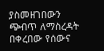ያስመዘገበውን ጭብጥ ለማስረዳት በቀረበው የሰውና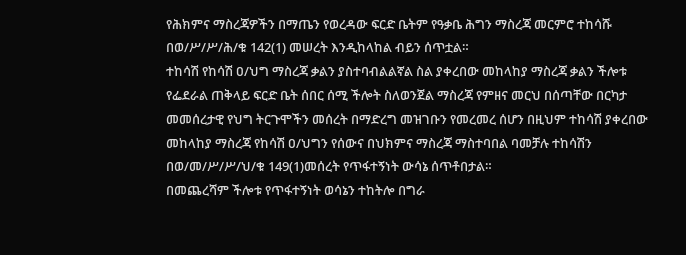የሕክምና ማስረጃዎችን በማጤን የወረዳው ፍርድ ቤትም የዓቃቤ ሕግን ማስረጃ መርምሮ ተከሳሹ በወ/ሥ/ሥ/ሕ/ቁ 142(1) መሠረት እንዲከላከል ብይን ሰጥቷል።
ተከሳሽ የከሳሽ ዐ/ህግ ማስረጃ ቃልን ያስተባብልልኛል ስል ያቀረበው መከላከያ ማስረጃ ቃልን ችሎቱ የፌደራል ጠቅላይ ፍርድ ቤት ሰበር ሰሚ ችሎት ስለወንጀል ማስረጃ የምዘና መርህ በሰጣቸው በርካታ መመሰረታዊ የህግ ትርጉሞችን መሰረት በማድረግ መዝገቡን የመረመረ ሰሆን በዚህም ተከሳሽ ያቀረበው መከላከያ ማስረጃ የከሳሽ ዐ/ህግን የሰውና በህክምና ማስረጃ ማስተባበል ባመቻሉ ተከሳሽን በወ/መ/ሥ/ሥ/ህ/ቁ 149(1)መሰረት የጥፋተኝነት ውሳኔ ሰጥቶበታል።
በመጨረሻም ችሎቱ የጥፋተኝነት ወሳኔን ተከትሎ በግራ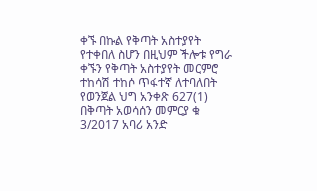ቀኙ በኩል የቅጣት አስተያየት የተቀበለ ስሆን በዚህም ችሎቱ የግራ ቀኙን የቅጣት አስተያየት መርምሮ ተከሳሽ ተከሶ ጥፋተኛ ለተባለበት የወንጀል ህግ አንቀጽ 627(1) በቅጣት አወሳሰን መምርያ ቁ 3/2017 አባሪ አንድ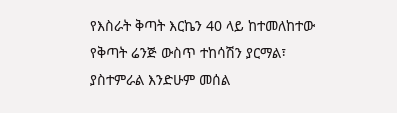የእስራት ቅጣት እርኬን 40 ላይ ከተመለከተው የቅጣት ሬንጅ ውስጥ ተከሳሽን ያርማል፣ ያስተምራል እንድሁም መሰል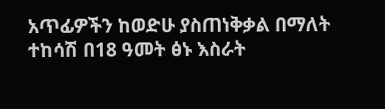አጥፊዎችን ከወድሁ ያስጠነቅቃል በማለት ተከሳሽ በ18 ዓመት ፅኑ እስራት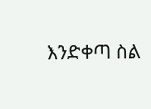እንድቀጣ ስል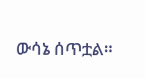ውሳኔ ሰጥቷል።